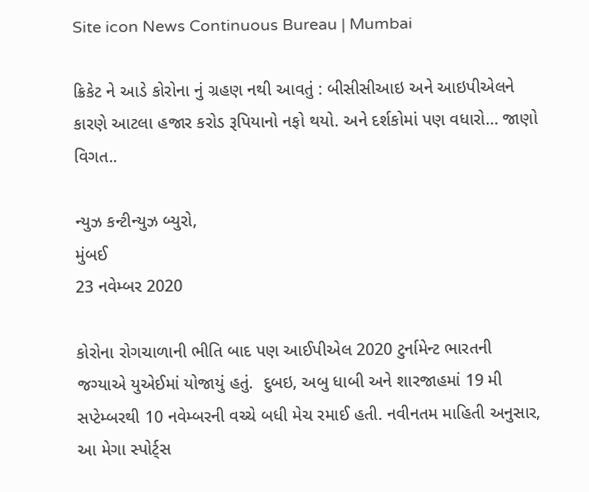Site icon News Continuous Bureau | Mumbai

ક્રિકેટ ને આડે કોરોના નું ગ્રહણ નથી આવતું : બીસીસીઆઇ અને આઇપીએલને કારણે આટલા હજાર કરોડ રૂપિયાનો નફો થયો. અને દર્શકોમાં પણ વધારો… જાણો વિગત..

ન્યુઝ કન્ટીન્યુઝ બ્યુરો,
મુંબઈ
23 નવેમ્બર 2020

કોરોના રોગચાળાની ભીતિ બાદ પણ આઈપીએલ 2020 ટુર્નામેન્ટ ભારતની જગ્યાએ યુએઈમાં યોજાયું હતું.  દુબઇ, અબુ ધાબી અને શારજાહમાં 19 મી સપ્ટેમ્બરથી 10 નવેમ્બરની વચ્ચે બધી મેચ રમાઈ હતી. નવીનતમ માહિતી અનુસાર, આ મેગા સ્પોર્ટ્સ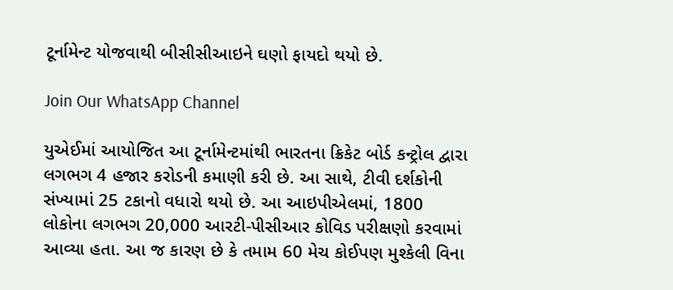ટૂર્નામેન્ટ યોજવાથી બીસીસીઆઇને ઘણો ફાયદો થયો છે.

Join Our WhatsApp Channel

યુએઈમાં આયોજિત આ ટૂર્નામેન્ટમાંથી ભારતના ક્રિકેટ બોર્ડ કન્ટ્રોલ દ્વારા લગભગ 4 હજાર કરોડની કમાણી કરી છે. આ સાથે, ટીવી દર્શકોની સંખ્યામાં 25 ટકાનો વધારો થયો છે. આ આઇપીએલમાં, 1800 લોકોના લગભગ 20,000 આરટી-પીસીઆર કોવિડ પરીક્ષણો કરવામાં આવ્યા હતા. આ જ કારણ છે કે તમામ 60 મેચ કોઈપણ મુશ્કેલી વિના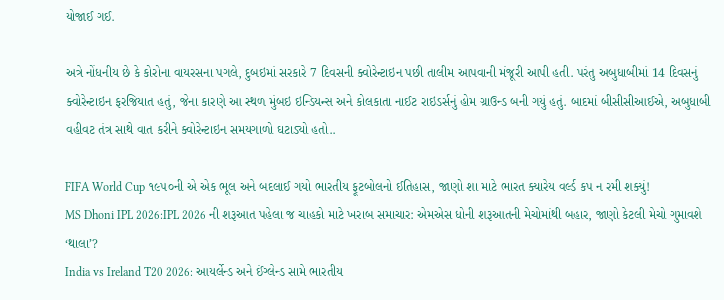યોજાઈ ગઈ.

અત્રે નોંધનીય છે કે કોરોના વાયરસના પગલે, દુબઇમાં સરકારે 7 દિવસની ક્વોરેન્ટાઇન પછી તાલીમ આપવાની મંજૂરી આપી હતી. પરંતુ અબુધાબીમાં 14 દિવસનું ક્વોરેન્ટાઇન ફરજિયાત હતું, જેના કારણે આ સ્થળ મુંબઇ ઇન્ડિયન્સ અને કોલકાતા નાઈટ રાઇડર્સનું હોમ ગ્રાઉન્ડ બની ગયું હતું. બાદમાં બીસીસીઆઈએ, અબુધાબી વહીવટ તંત્ર સાથે વાત કરીને ક્વોરેન્ટાઇન સમયગાળો ઘટાડ્યો હતો..

FIFA World Cup ૧૯૫૦ની એ એક ભૂલ અને બદલાઈ ગયો ભારતીય ફૂટબોલનો ઈતિહાસ, જાણો શા માટે ભારત ક્યારેય વર્લ્ડ કપ ન રમી શક્યું!
MS Dhoni IPL 2026:IPL 2026 ની શરૂઆત પહેલા જ ચાહકો માટે ખરાબ સમાચાર: એમએસ ધોની શરૂઆતની મેચોમાંથી બહાર, જાણો કેટલી મેચો ગુમાવશે ‘થાલા’?
India vs Ireland T20 2026: આયર્લેન્ડ અને ઈંગ્લેન્ડ સામે ભારતીય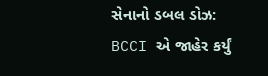સેનાનો ડબલ ડોઝ: BCCI એ જાહેર કર્યું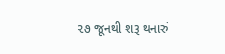૨૭ જૂનથી શરૂ થનારું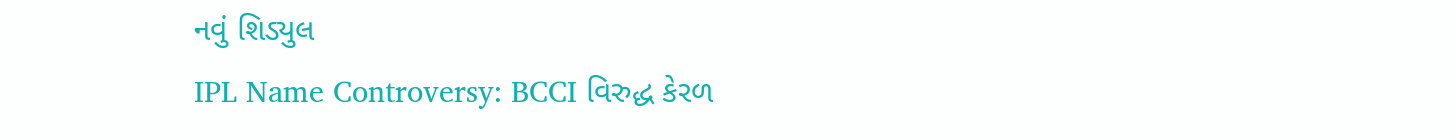નવું શિડ્યુલ
IPL Name Controversy: BCCI વિરુદ્ધ કેરળ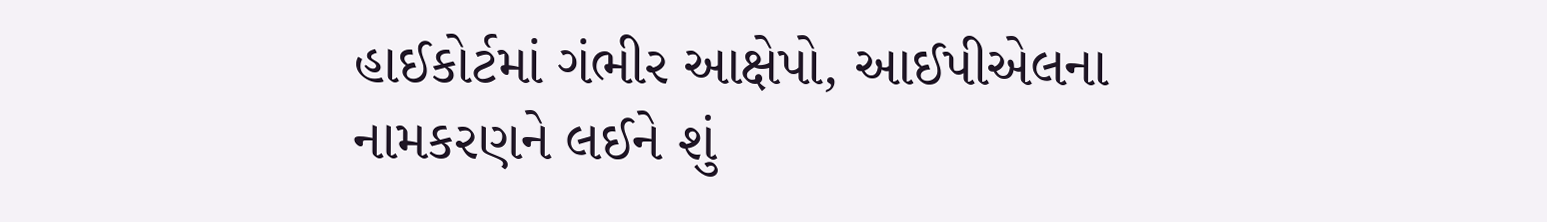હાઈકોર્ટમાં ગંભીર આક્ષેપો, આઈપીએલના નામકરણને લઈને શું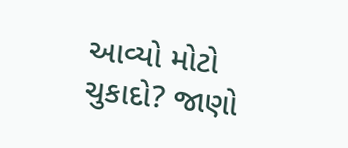આવ્યો મોટો ચુકાદો? જાણો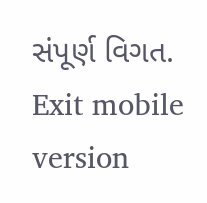સંપૂર્ણ વિગત.
Exit mobile version